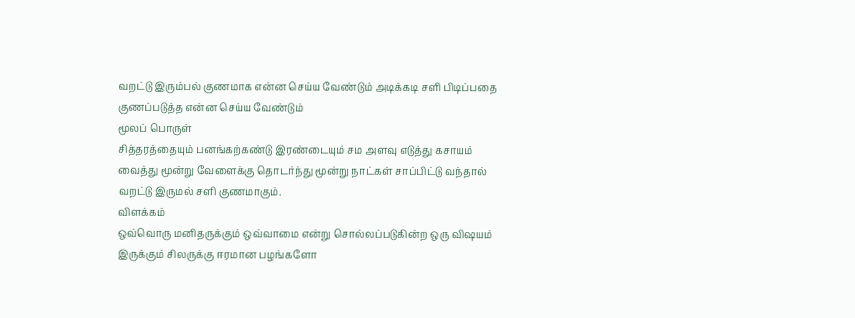வறட்டு இரும்பல் குணமாக என்ன செய்ய வேண்டும் அடிக்கடி சளி பிடிப்பதை குணப்படுத்த என்ன செய்ய வேண்டும்
மூலப் பொருள்
சித்தரத்தையும் பனங்கற்கண்டு இரண்டையும் சம அளவு எடுத்து கசாயம் வைத்து மூன்று வேளைக்கு தொடர்ந்து மூன்று நாட்கள் சாப்பிட்டு வந்தால் வறட்டு இருமல் சளி குணமாகும்.
விளக்கம்
ஒவ்வொரு மனிதருக்கும் ஒவ்வாமை என்று சொல்லப்படுகின்ற ஒரு விஷயம் இருக்கும் சிலருக்கு ஈரமான பழங்களோ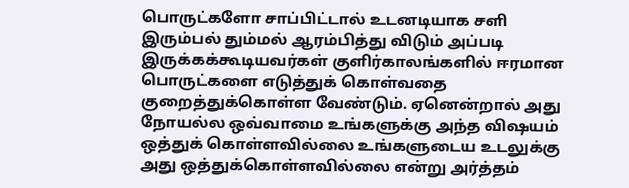பொருட்களோ சாப்பிட்டால் உடனடியாக சளி இரும்பல் தும்மல் ஆரம்பித்து விடும் அப்படி இருக்கக்கூடியவர்கள் குளிர்காலங்களில் ஈரமான பொருட்களை எடுத்துக் கொள்வதை குறைத்துக்கொள்ள வேண்டும். ஏனென்றால் அது நோயல்ல ஒவ்வாமை உங்களுக்கு அந்த விஷயம் ஒத்துக் கொள்ளவில்லை உங்களுடைய உடலுக்கு அது ஒத்துக்கொள்ளவில்லை என்று அர்த்தம்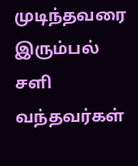முடிந்தவரை இரும்பல் சளி வந்தவர்கள்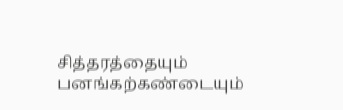சித்தரத்தையும் பனங்கற்கண்டையும்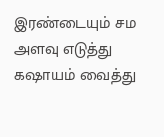இரண்டையும் சம அளவு எடுத்து கஷாயம் வைத்து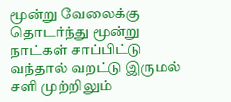மூன்று வேலைக்கு தொடர்ந்து மூன்று நாட்கள் சாப்பிட்டு வந்தால் வறட்டு இருமல் சளி முற்றிலும்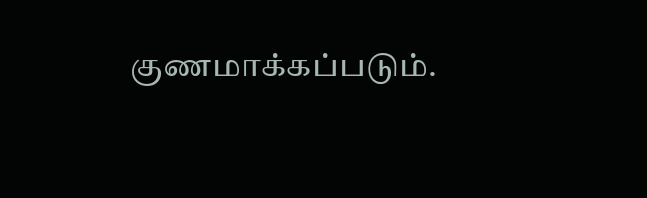குணமாக்கப்படும்.